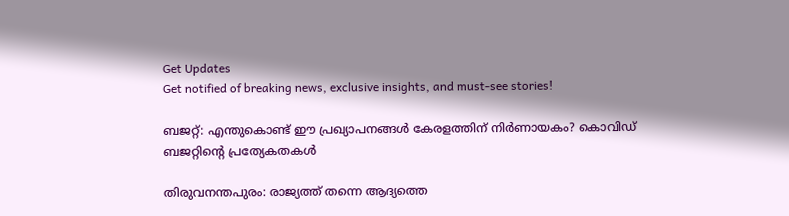Get Updates
Get notified of breaking news, exclusive insights, and must-see stories!

ബജറ്റ്: എന്തുകൊണ്ട് ഈ പ്രഖ്യാപനങ്ങള്‍ കേരളത്തിന് നിര്‍ണായകം? കൊവിഡ് ബജറ്റിന്റെ പ്രത്യേകതകള്‍

തിരുവനന്തപുരം: രാജ്യത്ത് തന്നെ ആദ്യത്തെ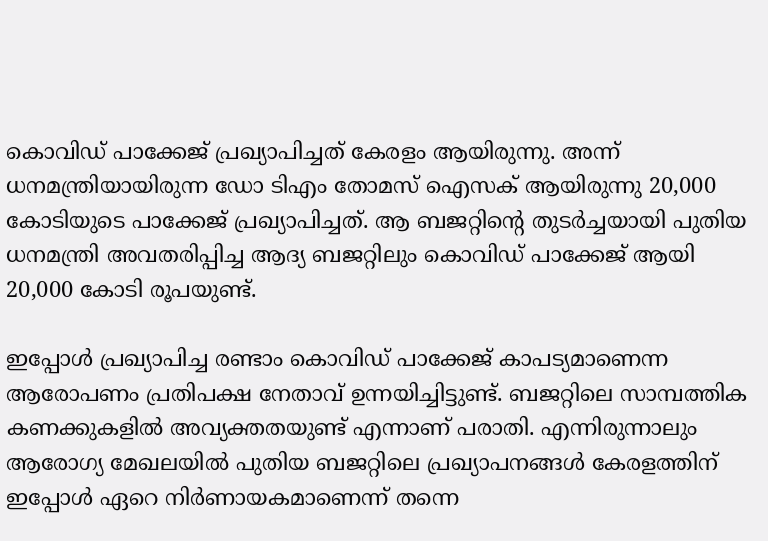കൊവിഡ് പാക്കേജ് പ്രഖ്യാപിച്ചത് കേരളം ആയിരുന്നു. അന്ന് ധനമന്ത്രിയായിരുന്ന ഡോ ടിഎം തോമസ് ഐസക് ആയിരുന്നു 20,000 കോടിയുടെ പാക്കേജ് പ്രഖ്യാപിച്ചത്. ആ ബജറ്റിന്റെ തുടര്‍ച്ചയായി പുതിയ ധനമന്ത്രി അവതരിപ്പിച്ച ആദ്യ ബജറ്റിലും കൊവിഡ് പാക്കേജ് ആയി 20,000 കോടി രൂപയുണ്ട്.

ഇപ്പോള്‍ പ്രഖ്യാപിച്ച രണ്ടാം കൊവിഡ് പാക്കേജ് കാപട്യമാണെന്ന ആരോപണം പ്രതിപക്ഷ നേതാവ് ഉന്നയിച്ചിട്ടുണ്ട്. ബജറ്റിലെ സാമ്പത്തിക കണക്കുകളില്‍ അവ്യക്തതയുണ്ട് എന്നാണ് പരാതി. എന്നിരുന്നാലും ആരോഗ്യ മേഖലയില്‍ പുതിയ ബജറ്റിലെ പ്രഖ്യാപനങ്ങൾ കേരളത്തിന് ഇപ്പോള്‍ ഏറെ നിര്‍ണായകമാണെന്ന് തന്നെ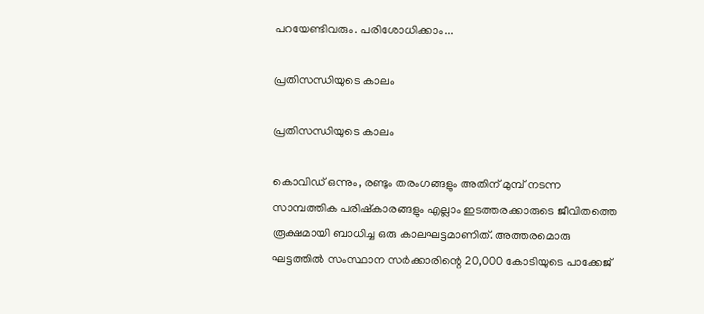പറയേണ്ടിവരും. പരിശോധിക്കാം...

പ്രതിസന്ധിയുടെ കാലം

പ്രതിസന്ധിയുടെ കാലം

കൊവിഡ് ഒന്നും, രണ്ടും തരംഗങ്ങളും അതിന് മുമ്പ് നടന്ന സാമ്പത്തിക പരിഷ്‌കാരങ്ങളും എല്ലാം ഇടത്തരക്കാരുടെ ജീവിതത്തെ രൂക്ഷമായി ബാധിച്ച ഒരു കാലഘട്ടമാണിത്. അത്തരമൊരു ഘട്ടത്തില്‍ സംസ്ഥാന സര്‍ക്കാരിന്റെ 20,000 കോടിയുടെ പാക്കേജ്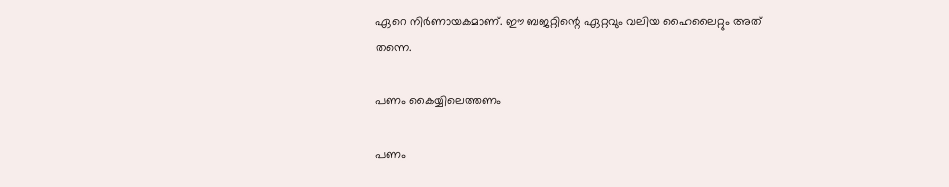ഏറെ നിര്‍ണായകമാണ്. ഈ ബജറ്റിന്റെ ഏറ്റവും വലിയ ഹൈലൈറ്റും അത് തന്നെ.

പണം കൈയ്യിലെത്തണം

പണം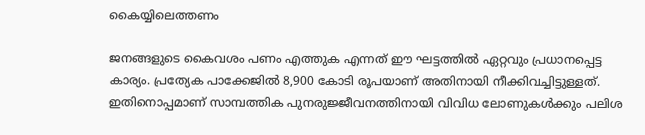കൈയ്യിലെത്തണം

ജനങ്ങളുടെ കൈവശം പണം എത്തുക എന്നത് ഈ ഘട്ടത്തില്‍ ഏറ്റവും പ്രധാനപ്പെട്ട കാര്യം. പ്രത്യേക പാക്കേജില്‍ 8,900 കോടി രൂപയാണ് അതിനായി നീക്കിവച്ചിട്ടുള്ളത്. ഇതിനൊപ്പമാണ് സാമ്പത്തിക പുനരുജ്ജീവനത്തിനായി വിവിധ ലോണുകള്‍ക്കും പലിശ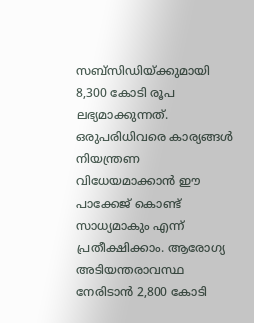സബ്‌സിഡിയ്ക്കുമായി 8,300 കോടി രൂപ ലഭ്യമാക്കുന്നത്. ഒരുപരിധിവരെ കാര്യങ്ങള്‍ നിയന്ത്രണ വിധേയമാക്കാന്‍ ഈ പാക്കേജ് കൊണ്ട് സാധ്യമാകും എന്ന് പ്രതീക്ഷിക്കാം. ആരോഗ്യ അടിയന്തരാവസ്ഥ നേരിടാന്‍ 2,800 കോടി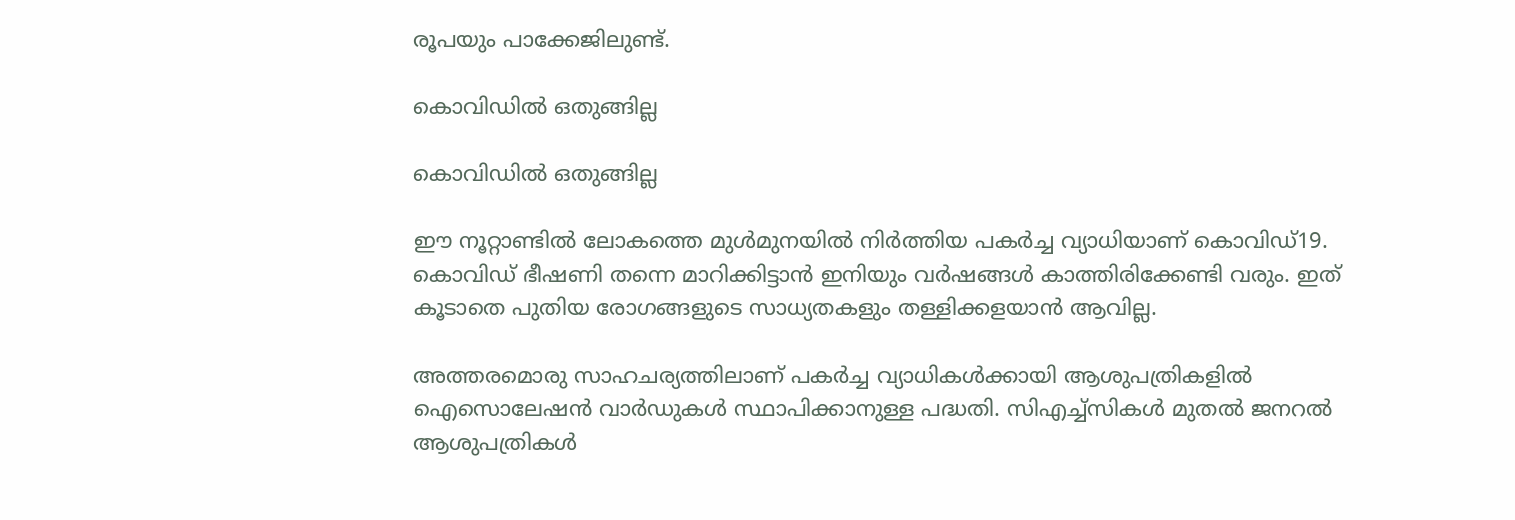രൂപയും പാക്കേജിലുണ്ട്.

കൊവിഡില്‍ ഒതുങ്ങില്ല

കൊവിഡില്‍ ഒതുങ്ങില്ല

ഈ നൂറ്റാണ്ടില്‍ ലോകത്തെ മുള്‍മുനയില്‍ നിര്‍ത്തിയ പകര്‍ച്ച വ്യാധിയാണ് കൊവിഡ്19. കൊവിഡ് ഭീഷണി തന്നെ മാറിക്കിട്ടാന്‍ ഇനിയും വര്‍ഷങ്ങള്‍ കാത്തിരിക്കേണ്ടി വരും. ഇത് കൂടാതെ പുതിയ രോഗങ്ങളുടെ സാധ്യതകളും തള്ളിക്കളയാന്‍ ആവില്ല.

അത്തരമൊരു സാഹചര്യത്തിലാണ് പകര്‍ച്ച വ്യാധികള്‍ക്കായി ആശുപത്രികളില്‍ ഐസൊലേഷന്‍ വാര്‍ഡുകള്‍ സ്ഥാപിക്കാനുള്ള പദ്ധതി. സിഎച്ച്‌സികള്‍ മുതല്‍ ജനറല്‍ ആശുപത്രികള്‍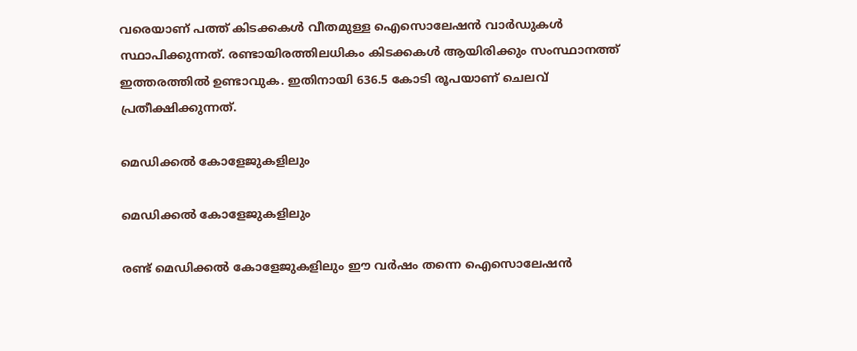വരെയാണ് പത്ത് കിടക്കകള്‍ വീതമുള്ള ഐസൊലേഷന്‍ വാര്‍ഡുകള്‍ സ്ഥാപിക്കുന്നത്. രണ്ടായിരത്തിലധികം കിടക്കകള്‍ ആയിരിക്കും സംസ്ഥാനത്ത് ഇത്തരത്തില്‍ ഉണ്ടാവുക. ഇതിനായി 636.5 കോടി രൂപയാണ് ചെലവ് പ്രതീക്ഷിക്കുന്നത്.

മെഡിക്കല്‍ കോളേജുകളിലും

മെഡിക്കല്‍ കോളേജുകളിലും

രണ്ട് മെഡിക്കല്‍ കോളേജുകളിലും ഈ വര്‍ഷം തന്നെ ഐസൊലേഷന്‍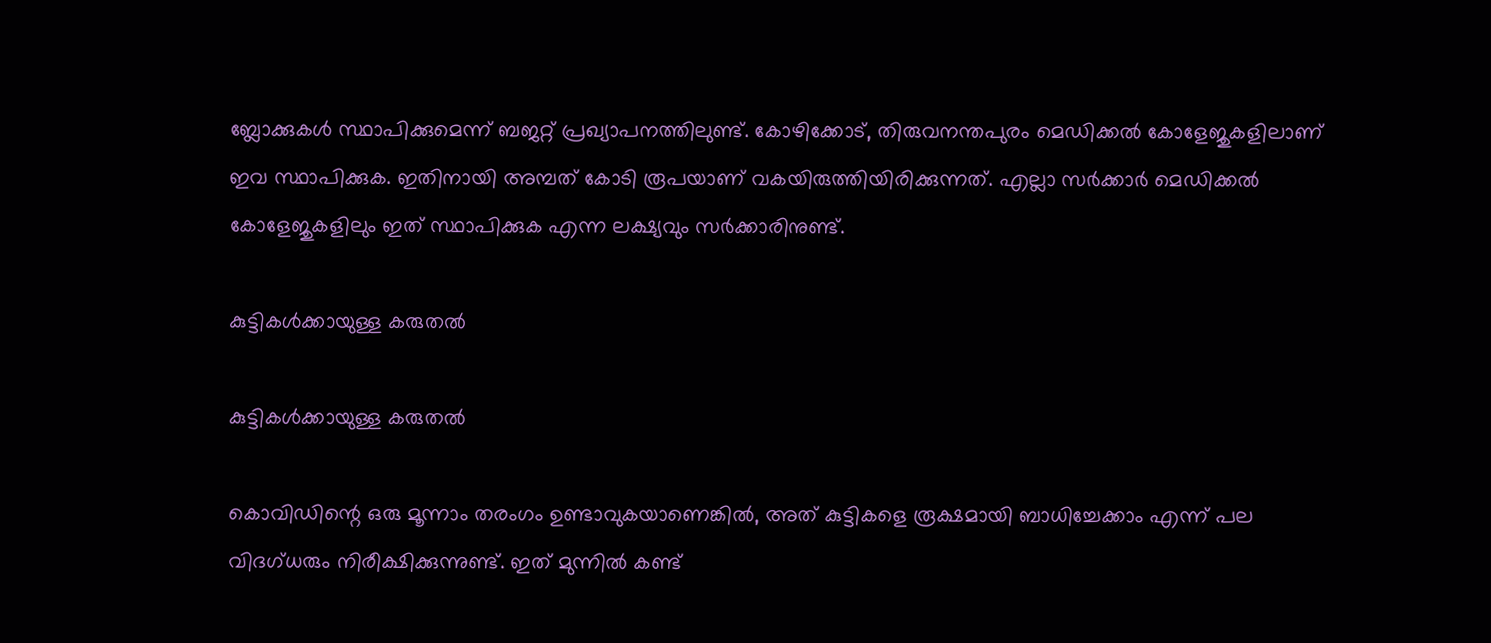ബ്ലോക്കുകള്‍ സ്ഥാപിക്കുമെന്ന് ബജറ്റ് പ്രഖ്യാപനത്തിലുണ്ട്. കോഴിക്കോട്, തിരുവനന്തപുരം മെഡിക്കല്‍ കോളേജുകളിലാണ് ഇവ സ്ഥാപിക്കുക. ഇതിനായി അമ്പത് കോടി രൂപയാണ് വകയിരുത്തിയിരിക്കുന്നത്. എല്ലാ സര്‍ക്കാര്‍ മെഡിക്കല്‍ കോളേജുകളിലും ഇത് സ്ഥാപിക്കുക എന്ന ലക്ഷ്യവും സര്‍ക്കാരിനുണ്ട്.

കുട്ടികള്‍ക്കായുള്ള കരുതല്‍

കുട്ടികള്‍ക്കായുള്ള കരുതല്‍

കൊവിഡിന്റെ ഒരു മൂന്നാം തരംഗം ഉണ്ടാവുകയാണെങ്കില്‍, അത് കുട്ടികളെ രൂക്ഷമായി ബാധിച്ചേക്കാം എന്ന് പല വിദഗ്ധരും നിരീക്ഷിക്കുന്നുണ്ട്. ഇത് മുന്നില്‍ കണ്ട്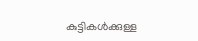കുട്ടികള്‍ക്കുള്ള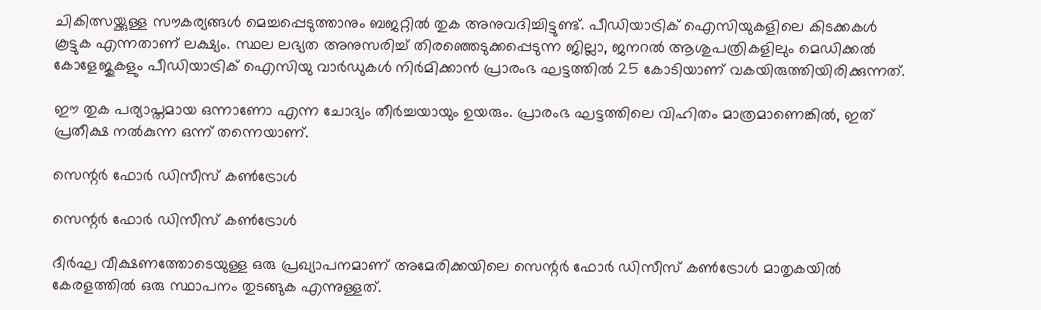ചികിത്സയ്ക്കുള്ള സൗകര്യങ്ങള്‍ മെച്ചപ്പെടുത്താനും ബജറ്റില്‍ തുക അനുവദിച്ചിട്ടുണ്ട്. പീഡിയാട്രിക് ഐസിയുകളിലെ കിടക്കകള്‍ കൂട്ടുക എന്നതാണ് ലക്ഷ്യം. സ്ഥല ലഭ്യത അനുസരിച്ച് തിരഞ്ഞെടുക്കപ്പെടുന്ന ജില്ലാ, ജനറല്‍ ആശുപത്രികളിലും മെഡിക്കല്‍ കോളേജുകളും പീഡിയാട്രിക് ഐസിയു വാര്‍ഡുകള്‍ നിര്‍മിക്കാന്‍ പ്രാരംഭ ഘട്ടത്തില്‍ 25 കോടിയാണ് വകയിരുത്തിയിരിക്കുന്നത്.

ഈ തുക പര്യാപ്തമായ ഒന്നാണോ എന്ന ചോദ്യം തീര്‍ച്ചയായും ഉയരും. പ്രാരംഭ ഘട്ടത്തിലെ വിഹിതം മാത്രമാണെങ്കില്‍, ഇത് പ്രതീക്ഷ നല്‍കുന്ന ഒന്ന് തന്നെയാണ്.

സെന്റര്‍ ഫോര്‍ ഡിസീസ് കണ്‍ട്രോള്‍

സെന്റര്‍ ഫോര്‍ ഡിസീസ് കണ്‍ട്രോള്‍

ദീര്‍ഘ വീക്ഷണത്തോടെയുള്ള ഒരു പ്രഖ്യാപനമാണ് അമേരിക്കയിലെ സെന്റര്‍ ഫോര്‍ ഡിസീസ് കണ്‍ട്രോള്‍ മാതൃകയില്‍ കേരളത്തില്‍ ഒരു സ്ഥാപനം തുടങ്ങുക എന്നുള്ളത്.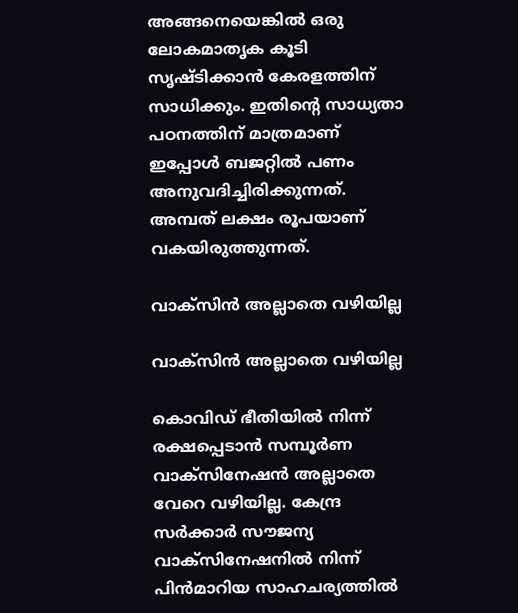അങ്ങനെയെങ്കില്‍ ഒരു ലോകമാതൃക കൂടി സൃഷ്ടിക്കാന്‍ കേരളത്തിന് സാധിക്കും. ഇതിന്റെ സാധ്യതാ പഠനത്തിന് മാത്രമാണ് ഇപ്പോള്‍ ബജറ്റില്‍ പണം അനുവദിച്ചിരിക്കുന്നത്. അമ്പത് ലക്ഷം രൂപയാണ് വകയിരുത്തുന്നത്.

വാക്‌സിന്‍ അല്ലാതെ വഴിയില്ല

വാക്‌സിന്‍ അല്ലാതെ വഴിയില്ല

കൊവിഡ് ഭീതിയില്‍ നിന്ന് രക്ഷപ്പെടാന്‍ സമ്പൂര്‍ണ വാക്‌സിനേഷന്‍ അല്ലാതെ വേറെ വഴിയില്ല. കേന്ദ്ര സര്‍ക്കാര്‍ സൗജന്യ വാക്‌സിനേഷനില്‍ നിന്ന് പിന്‍മാറിയ സാഹചര്യത്തില്‍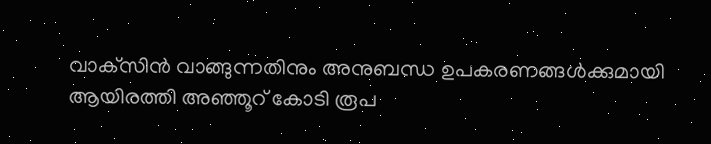വാക്‌സിന്‍ വാങ്ങുന്നതിനും അനുബന്ധ ഉപകരണങ്ങള്‍ക്കുമായി ആയിരത്തി അഞ്ഞൂറ് കോടി രൂപ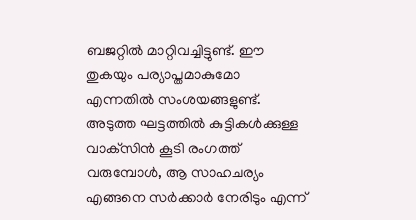ബജറ്റില്‍ മാറ്റിവച്ചിട്ടുണ്ട്. ഈ തുകയും പര്യാപ്തമാകുമോ എന്നതില്‍ സംശയങ്ങളുണ്ട്. അടുത്ത ഘട്ടത്തില്‍ കുട്ടികള്‍ക്കുള്ള വാക്‌സിന്‍ കൂടി രംഗത്ത് വരുമ്പോള്‍, ആ സാഹചര്യം എങ്ങനെ സര്‍ക്കാര്‍ നേരിടും എന്ന്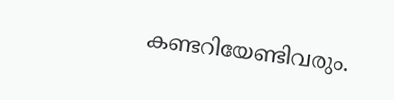കണ്ടറിയേണ്ടിവരും.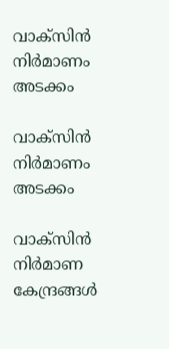വാക്‌സിന്‍ നിര്‍മാണം അടക്കം

വാക്‌സിന്‍ നിര്‍മാണം അടക്കം

വാക്‌സിന്‍ നിര്‍മാണ കേന്ദ്രങ്ങള്‍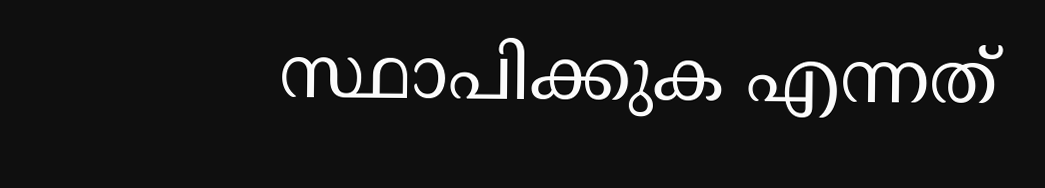സ്ഥാപിക്കുക എന്നത്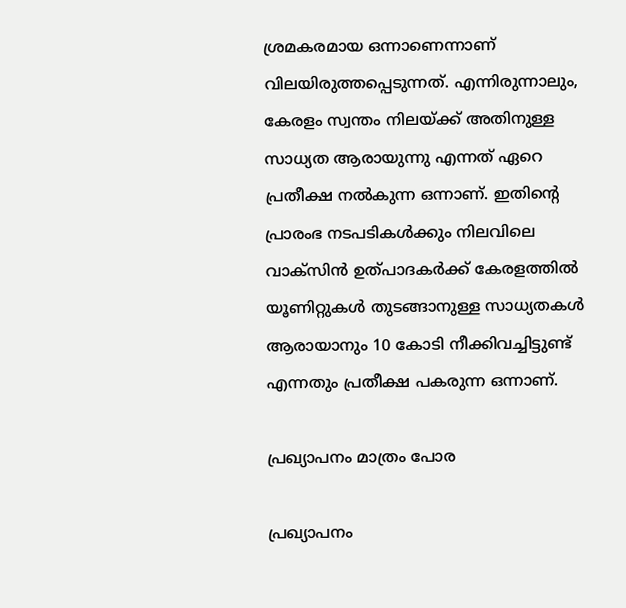ശ്രമകരമായ ഒന്നാണെന്നാണ് വിലയിരുത്തപ്പെടുന്നത്. എന്നിരുന്നാലും, കേരളം സ്വന്തം നിലയ്ക്ക് അതിനുള്ള സാധ്യത ആരായുന്നു എന്നത് ഏറെ പ്രതീക്ഷ നല്‍കുന്ന ഒന്നാണ്. ഇതിന്റെ പ്രാരംഭ നടപടികള്‍ക്കും നിലവിലെ വാക്‌സിന്‍ ഉത്പാദകര്‍ക്ക് കേരളത്തില്‍ യൂണിറ്റുകള്‍ തുടങ്ങാനുള്ള സാധ്യതകള്‍ ആരായാനും 10 കോടി നീക്കിവച്ചിട്ടുണ്ട് എന്നതും പ്രതീക്ഷ പകരുന്ന ഒന്നാണ്.

പ്രഖ്യാപനം മാത്രം പോര

പ്രഖ്യാപനം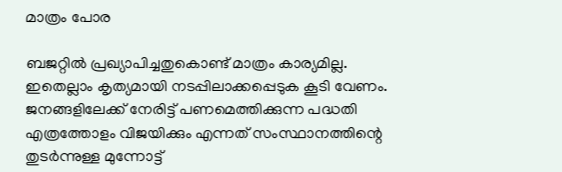മാത്രം പോര

ബജറ്റില്‍ പ്രഖ്യാപിച്ചതുകൊണ്ട് മാത്രം കാര്യമില്ല. ഇതെല്ലാം കൃത്യമായി നടപ്പിലാക്കപ്പെടുക കൂടി വേണം. ജനങ്ങളിലേക്ക് നേരിട്ട് പണമെത്തിക്കുന്ന പദ്ധതി എത്രത്തോളം വിജയിക്കും എന്നത് സംസ്ഥാനത്തിന്റെ തുടര്‍ന്നുള്ള മുന്നോട്ട്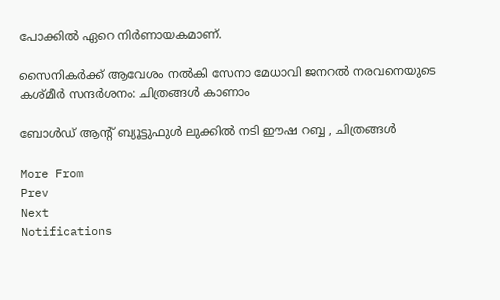പോക്കില്‍ ഏറെ നിര്‍ണായകമാണ്.

സൈനികര്‍ക്ക് ആവേശം നല്‍കി സേനാ മേധാവി ജനറല്‍ നരവനെയുടെ കശ്മീര്‍ സന്ദര്‍ശനം: ചിത്രങ്ങള്‍ കാണാം

ബോൾഡ് ആന്റ് ബ്യൂട്ടുഫുൾ ലുക്കിൽ നടി ഈഷ റബ്ബ , ചിത്രങ്ങൾ

More From
Prev
Next
Notifications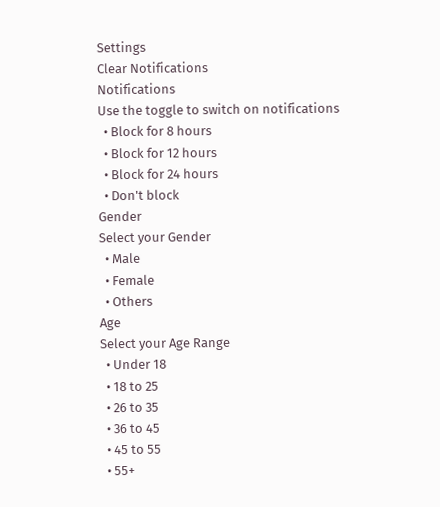Settings
Clear Notifications
Notifications
Use the toggle to switch on notifications
  • Block for 8 hours
  • Block for 12 hours
  • Block for 24 hours
  • Don't block
Gender
Select your Gender
  • Male
  • Female
  • Others
Age
Select your Age Range
  • Under 18
  • 18 to 25
  • 26 to 35
  • 36 to 45
  • 45 to 55
  • 55+